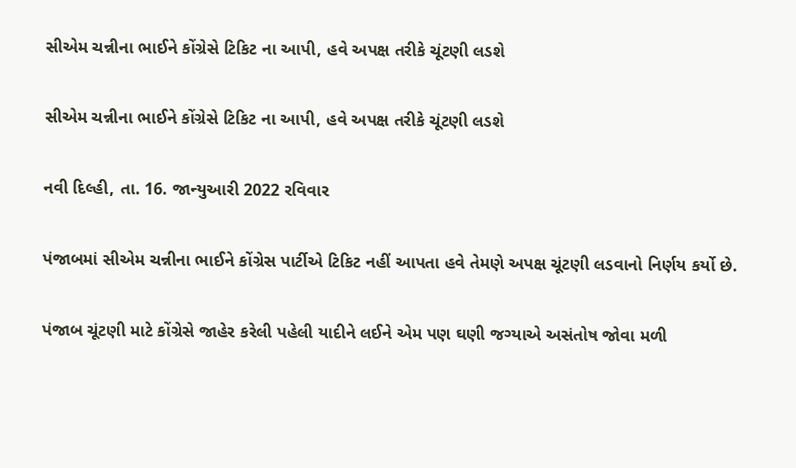સીએમ ચન્નીના ભાઈને કોંગ્રેસે ટિકિટ ના આપી, હવે અપક્ષ તરીકે ચૂંટણી લડશે

સીએમ ચન્નીના ભાઈને કોંગ્રેસે ટિકિટ ના આપી, હવે અપક્ષ તરીકે ચૂંટણી લડશે

નવી દિલ્હી, તા. 16. જાન્યુઆરી 2022 રવિવાર

પંજાબમાં સીએમ ચન્નીના ભાઈને કોંગ્રેસ પાર્ટીએ ટિકિટ નહીં આપતા હવે તેમણે અપક્ષ ચૂંટણી લડવાનો નિર્ણય કર્યો છે.

પંજાબ ચૂંટણી માટે કોંગ્રેસે જાહેર કરેલી પહેલી યાદીને લઈને એમ પણ ઘણી જગ્યાએ અસંતોષ જોવા મળી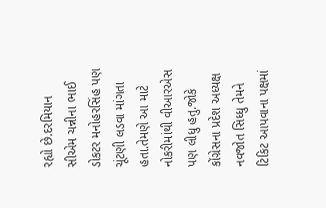રહ્યો છે.દરમિયાન સીએમ ચન્નીના ભાઈ ડોકટર મનોહરસિંહ પણ ચૂંટણી લડવા માંગતા હતા.તેમણે આ માટે નોકરીમાંથી વીઆરએસ પણ લીધુ હતુ.જોકે કોંગ્રેસના પ્રદેશ અધ્યક્ષ નવજોત સિધ્ધુ તેમને ટિકિટ આપવાના પક્ષમાં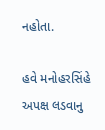નહોતા.

હવે મનોહરસિંહે અપક્ષ લડવાનુ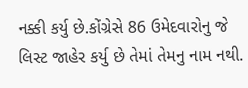નક્કી કર્યુ છે.કોંગ્રેસે 86 ઉમેદવારોનુ જે લિસ્ટ જાહેર કર્યુ છે તેમાં તેમનુ નામ નથી.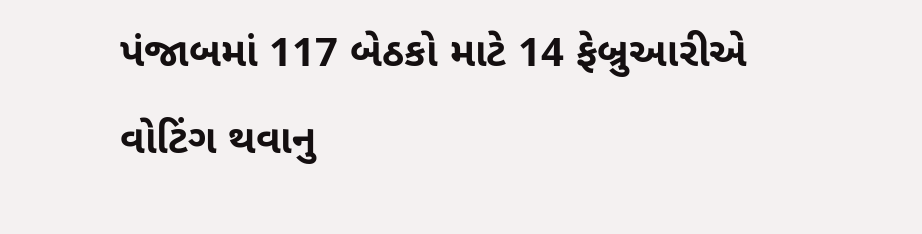પંજાબમાં 117 બેઠકો માટે 14 ફેબ્રુઆરીએ વોટિંગ થવાનુ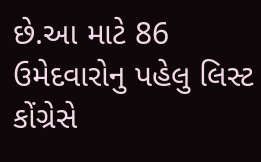છે.આ માટે 86 ઉમેદવારોનુ પહેલુ લિસ્ટ કોંગ્રેસે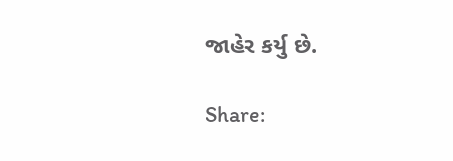જાહેર કર્યુ છે.

Share: